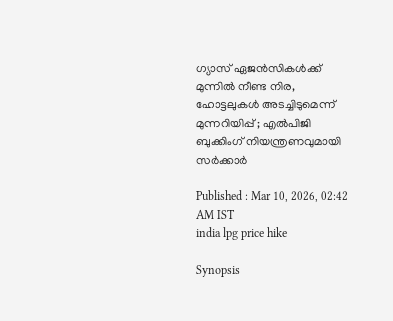ഗ്യാസ് ഏജൻസികൾക്ക് മുന്നിൽ നീണ്ട നിര, ഹോട്ടലുകൾ അടച്ചിടുമെന്ന് മുന്നറിയിപ്പ് ; എല്‍പിജി ബുക്കിംഗ് നിയന്ത്രണവുമായി സ‍ര്‍ക്കാർ

Published : Mar 10, 2026, 02:42 AM IST
india lpg price hike

Synopsis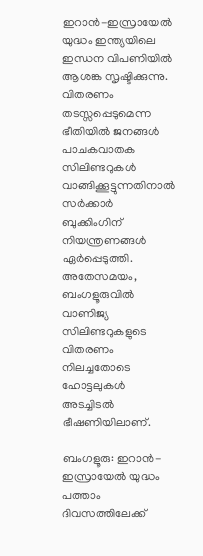ഇറാൻ-ഇസ്രായേൽ യുദ്ധം ഇന്ത്യയിലെ ഇന്ധന വിപണിയിൽ ആശങ്ക സൃഷ്ടിക്കുന്നു. വിതരണം തടസ്സപ്പെടുമെന്ന ഭീതിയിൽ ജനങ്ങൾ പാചകവാതക സിലിണ്ടറുകൾ വാങ്ങിക്കൂട്ടുന്നതിനാൽ സർക്കാർ ബുക്കിംഗിന് നിയന്ത്രണങ്ങൾ ഏർപ്പെടുത്തി. അതേസമയം, ബംഗളൂരുവിൽ വാണിജ്യ സിലിണ്ടറുകളുടെ വിതരണം നിലച്ചതോടെ ഹോട്ടലുകൾ അടച്ചിടൽ ഭീഷണിയിലാണ്.

ബംഗളൂരു: ഇറാൻ-ഇസ്രായേൽ യുദ്ധം പത്താം ദിവസത്തിലേക്ക്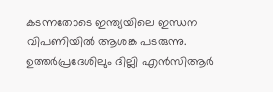കടന്നതോടെ ഇന്ത്യയിലെ ഇന്ധന വിപണിയിൽ ആശങ്ക പടരുന്നു. ഉത്തർപ്രദേശിലും ദില്ലി എൻസിആർ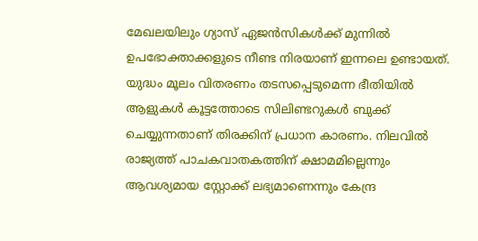മേഖലയിലും ഗ്യാസ് ഏജൻസികൾക്ക് മുന്നിൽ ഉപഭോക്താക്കളുടെ നീണ്ട നിരയാണ് ഇന്നലെ ഉണ്ടായത്. യുദ്ധം മൂലം വിതരണം തടസപ്പെടുമെന്ന ഭീതിയിൽ ആളുകൾ കൂട്ടത്തോടെ സിലിണ്ടറുകൾ ബുക്ക് ചെയ്യുന്നതാണ് തിരക്കിന് പ്രധാന കാരണം. നിലവിൽ രാജ്യത്ത് പാചകവാതകത്തിന് ക്ഷാമമില്ലെന്നും ആവശ്യമായ സ്റ്റോക്ക് ലഭ്യമാണെന്നും കേന്ദ്ര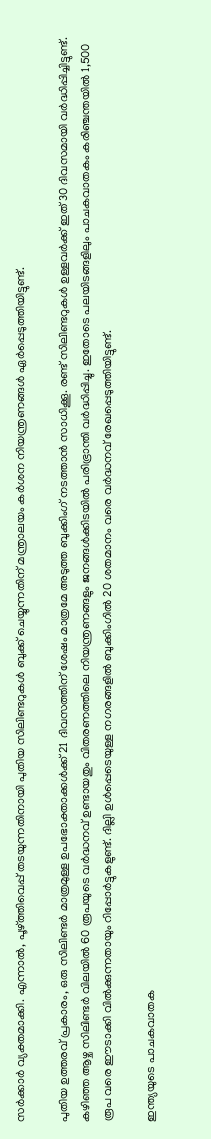സർക്കാർ വ്യക്തമാക്കി. എന്നാൽ, പൂഴ്ത്തിവെപ്പ് തടയുന്നതിനായി പുതിയ സിലിണ്ടറുകൾ ബുക്ക് ചെയ്യുന്നതിന് മന്ത്രാലയം കർശന നിയന്ത്രണങ്ങൾ ഏർപ്പെടുത്തിയിട്ടുണ്ട്.

പുതിയ ഉത്തരവ് പ്രകാരം, ഒരു സിലിണ്ടർ മാത്രമുള്ള ഉപഭോക്താക്കൾക്ക് 21 ദിവസത്തിന് ശേഷം മാത്രമേ അടുത്ത ബുക്കിംഗ് നടത്താൻ സാധിക്കൂ. രണ്ട് സിലിണ്ടറുകൾ ഉള്ളവർക്ക് ഇത് 30 ദിവസമായി വർദ്ധിപ്പിച്ചിട്ടുണ്ട്. കഴിഞ്ഞ ആഴ്ച സിലിണ്ടർ വിലയിൽ 60 രൂപയുടെ വർദ്ധനവ് ഉണ്ടായതും വിതരണത്തിലെ നിയന്ത്രണങ്ങളും ജനങ്ങൾക്കിടയിൽ പരിഭ്രാന്തി വർദ്ധിപ്പിച്ചു. ഇതോടെ പലയിടങ്ങളിലും പാചകവാതകം കരിഞ്ചന്തയിൽ 1,500 രൂപ വരെ ഈടാക്കി വിൽക്കുന്നതായും റിപ്പോർട്ടുകളുണ്ട്. ദില്ലി ഉൾപ്പെടെയുള്ള നഗരങ്ങളിൽ ബുക്കിംഗിൽ 20 ശതമാനം വരെ വർദ്ധനവ് രേഖപ്പെടുത്തിയിട്ടുണ്ട്.

ഇന്ത്യയുടെ പാചകവാതക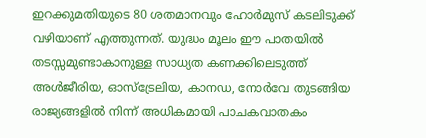ഇറക്കുമതിയുടെ 80 ശതമാനവും ഹോർമുസ് കടലിടുക്ക് വഴിയാണ് എത്തുന്നത്. യുദ്ധം മൂലം ഈ പാതയിൽ തടസ്സമുണ്ടാകാനുള്ള സാധ്യത കണക്കിലെടുത്ത് അൾജീരിയ, ഓസ്‌ട്രേലിയ, കാനഡ, നോർവേ തുടങ്ങിയ രാജ്യങ്ങളിൽ നിന്ന് അധികമായി പാചകവാതകം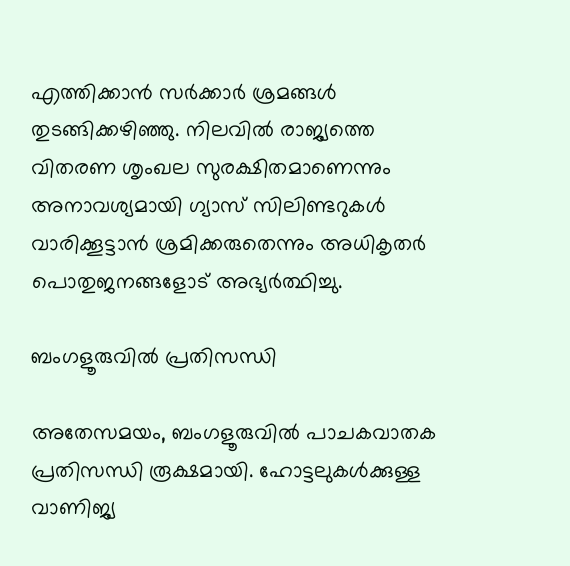എത്തിക്കാൻ സർക്കാർ ശ്രമങ്ങൾ തുടങ്ങിക്കഴിഞ്ഞു. നിലവിൽ രാജ്യത്തെ വിതരണ ശൃംഖല സുരക്ഷിതമാണെന്നും അനാവശ്യമായി ഗ്യാസ് സിലിണ്ടറുകൾ വാരിക്കൂട്ടാൻ ശ്രമിക്കരുതെന്നും അധികൃതർ പൊതുജനങ്ങളോട് അഭ്യർത്ഥിച്ചു.

ബംഗളൂരുവിൽ പ്രതിസന്ധി

അതേസമയം, ബംഗളൂരുവിൽ പാചകവാതക പ്രതിസന്ധി രൂക്ഷമായി. ഹോട്ടലുകൾക്കുള്ള വാണിജ്യ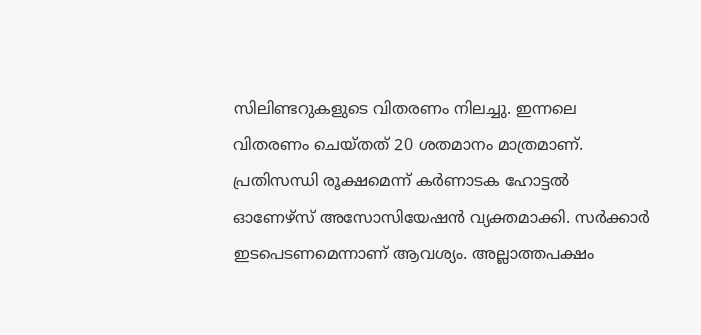സിലിണ്ടറുകളുടെ വിതരണം നിലച്ചു. ഇന്നലെ വിതരണം ചെയ്തത് 20 ശതമാനം മാത്രമാണ്. പ്രതിസന്ധി രൂക്ഷമെന്ന് കർണാടക ഹോട്ടൽ ഓണേഴ്സ് അസോസിയേഷൻ വ്യക്തമാക്കി. സർക്കാർ ഇടപെടണമെന്നാണ് ആവശ്യം. അല്ലാത്തപക്ഷം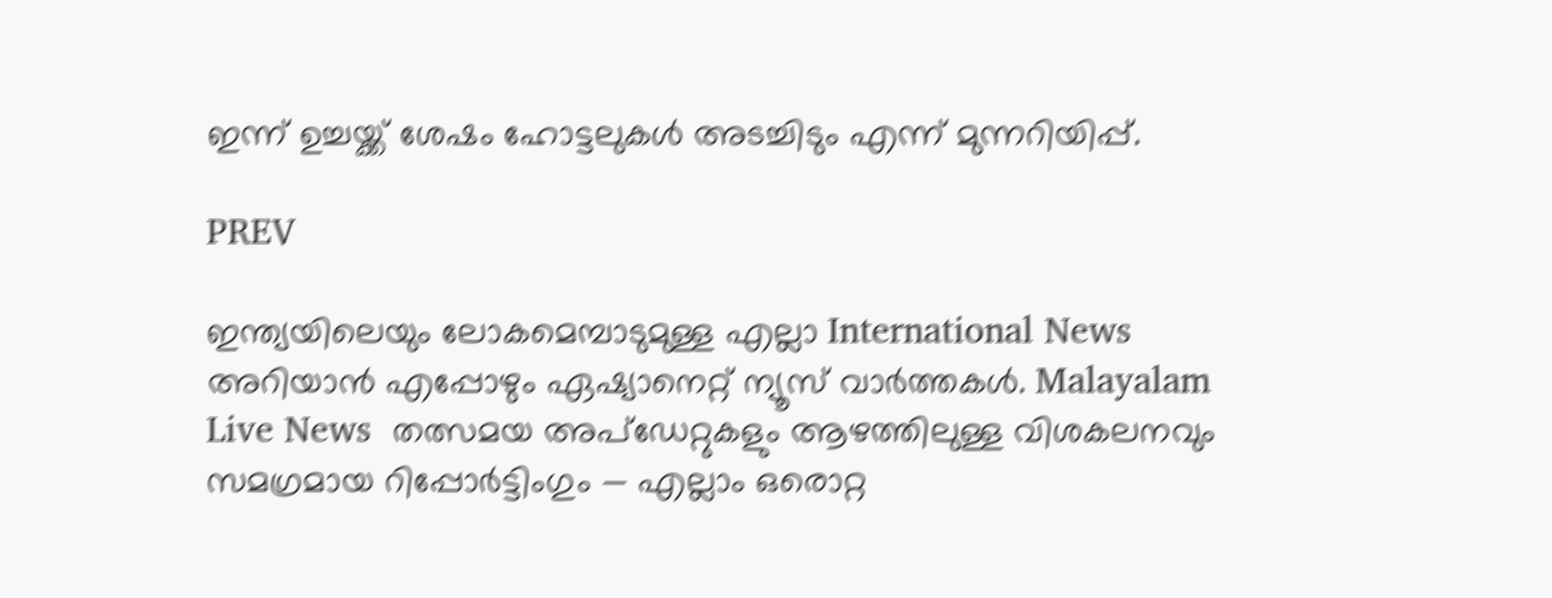ഇന്ന് ഉച്ചയ്ക്ക് ശേഷം ഹോട്ടലുകൾ അടച്ചിടും എന്ന് മുന്നറിയിപ്പ്.

PREV

ഇന്ത്യയിലെയും ലോകമെമ്പാടുമുള്ള എല്ലാ International News അറിയാൻ എപ്പോഴും ഏഷ്യാനെറ്റ് ന്യൂസ് വാർത്തകൾ. Malayalam Live News  തത്സമയ അപ്‌ഡേറ്റുകളും ആഴത്തിലുള്ള വിശകലനവും സമഗ്രമായ റിപ്പോർട്ടിംഗും — എല്ലാം ഒരൊറ്റ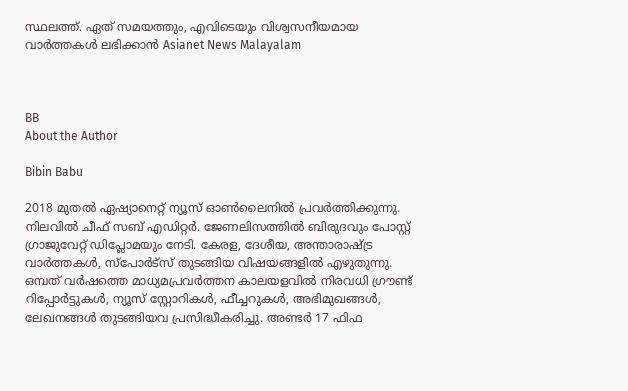സ്ഥലത്ത്. ഏത് സമയത്തും, എവിടെയും വിശ്വസനീയമായ വാർത്തകൾ ലഭിക്കാൻ Asianet News Malayalam



BB
About the Author

Bibin Babu

2018 മുതല്‍ ഏഷ്യാനെറ്റ് ന്യൂസ് ഓണ്‍ലൈനില്‍ പ്രവര്‍ത്തിക്കുന്നു. നിലവില്‍ ചീഫ് സബ് എഡിറ്റർ. ജേണലിസത്തില്‍ ബിരുദവും പോസ്റ്റ് ഗ്രാജുവേറ്റ് ഡിപ്ലോമയും നേടി. കേരള, ദേശീയ, അന്താരാഷ്ട്ര വാര്‍ത്തകള്‍, സ്പോര്‍ട്സ് തുടങ്ങിയ വിഷയങ്ങളില്‍ എഴുതുന്നു. ഒമ്പത് വര്‍ഷത്തെ മാധ്യമപ്രവര്‍ത്തന കാലയളവില്‍ നിരവധി ഗ്രൗണ്ട് റിപ്പോര്‍ട്ടുകള്‍, ന്യൂസ് സ്റ്റോറികള്‍, ഫീച്ചറുകള്‍, അഭിമുഖങ്ങള്‍, ലേഖനങ്ങള്‍ തുടങ്ങിയവ പ്രസിദ്ധീകരിച്ചു. അണ്ടര്‍ 17 ഫിഫ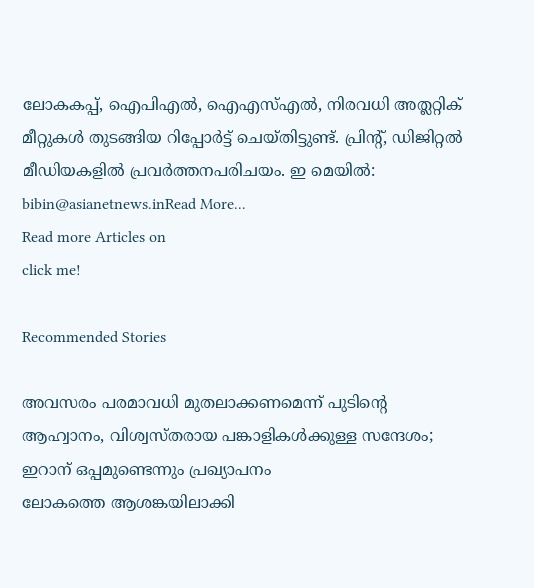ലോകകപ്പ്, ഐപിഎൽ, ഐഎസ്എൽ, നിരവധി അത്ലറ്റിക് മീറ്റുകൾ തുടങ്ങിയ റിപ്പോര്‍ട്ട് ചെയ്തിട്ടുണ്ട്. പ്രിന്‍റ്, ഡിജിറ്റല്‍ മീഡിയകളില്‍ പ്രവര്‍ത്തനപരിചയം. ഇ മെയില്‍: bibin@asianetnews.inRead More...
Read more Articles on
click me!

Recommended Stories

അവസരം പരമാവധി മുതലാക്കണമെന്ന് പുടിന്‍റെ ആഹ്വാനം, വിശ്വസ്തരായ പങ്കാളികൾക്കുള്ള സന്ദേശം; ഇറാന് ഒപ്പമുണ്ടെന്നും പ്രഖ്യാപനം
ലോകത്തെ ആശങ്കയിലാക്കി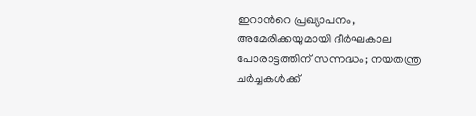ഇറാന്‍റെ പ്രഖ്യാപനം, അമേരിക്കയുമായി ദീർഘകാല പോരാട്ടത്തിന് സന്നദ്ധം; നയതന്ത്ര ചർച്ചകൾക്ക്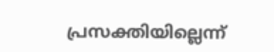പ്രസക്തിയില്ലെന്ന്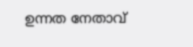ഉന്നത നേതാവ്